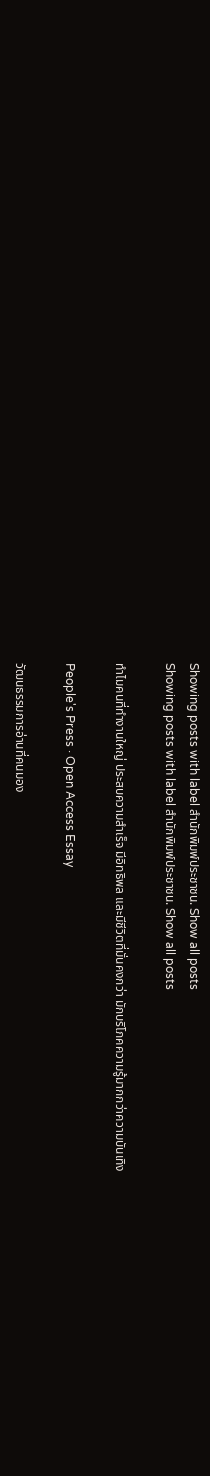Showing posts with label สำนักพิมพ์ประชาชน. Show all posts
Showing posts with label สำนักพิมพ์ประชาชน. Show all posts

ทำไมคนที่ทำงานใหญ่ ประสบความสำเร็จ มีอิทธิพล และมีชีวิตที่มั่นคงกว่า มักบริโภคความรู้มากกว่าความบันเทิง

People's Press · Open Access Essay

วัฒนธรรมการอ่านที่คนมอง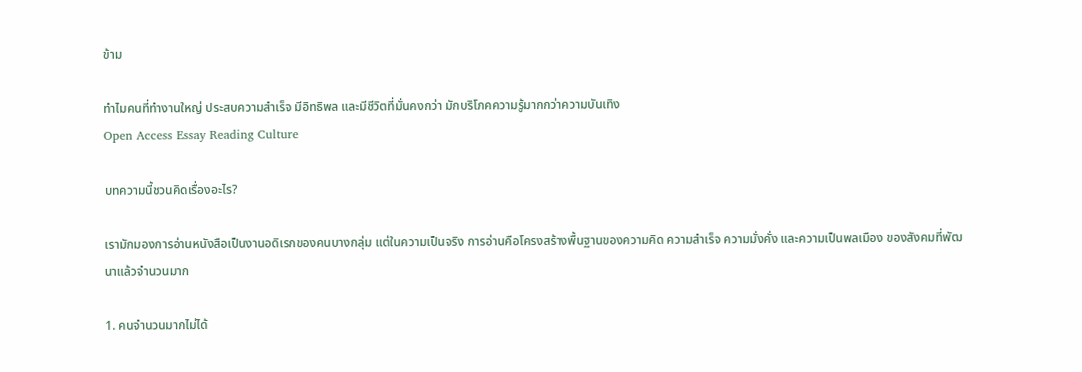ข้าม

ทำไมคนที่ทำงานใหญ่ ประสบความสำเร็จ มีอิทธิพล และมีชีวิตที่มั่นคงกว่า มักบริโภคความรู้มากกว่าความบันเทิง
Open Access Essay Reading Culture

บทความนี้ชวนคิดเรื่องอะไร?

เรามักมองการอ่านหนังสือเป็นงานอดิเรกของคนบางกลุ่ม แต่ในความเป็นจริง การอ่านคือโครงสร้างพื้นฐานของความคิด ความสำเร็จ ความมั่งคั่ง และความเป็นพลเมือง ของสังคมที่พัฒนาแล้วจำนวนมาก

1. คนจำนวนมากไม่ได้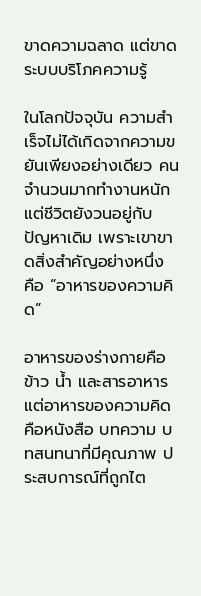ขาดความฉลาด แต่ขาดระบบบริโภคความรู้

ในโลกปัจจุบัน ความสำเร็จไม่ได้เกิดจากความขยันเพียงอย่างเดียว คนจำนวนมากทำงานหนัก แต่ชีวิตยังวนอยู่กับปัญหาเดิม เพราะเขาขาดสิ่งสำคัญอย่างหนึ่ง คือ “อาหารของความคิด”

อาหารของร่างกายคือข้าว น้ำ และสารอาหาร แต่อาหารของความคิดคือหนังสือ บทความ บทสนทนาที่มีคุณภาพ ประสบการณ์ที่ถูกไต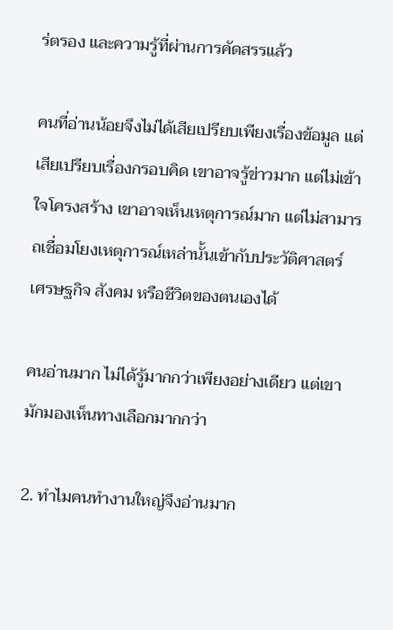ร่ตรอง และความรู้ที่ผ่านการคัดสรรแล้ว

คนที่อ่านน้อยจึงไม่ได้เสียเปรียบเพียงเรื่องข้อมูล แต่เสียเปรียบเรื่องกรอบคิด เขาอาจรู้ข่าวมาก แต่ไม่เข้าใจโครงสร้าง เขาอาจเห็นเหตุการณ์มาก แต่ไม่สามารถเชื่อมโยงเหตุการณ์เหล่านั้นเข้ากับประวัติศาสตร์ เศรษฐกิจ สังคม หรือชีวิตของตนเองได้

คนอ่านมาก ไม่ได้รู้มากกว่าเพียงอย่างเดียว แต่เขามักมองเห็นทางเลือกมากกว่า

2. ทำไมคนทำงานใหญ่จึงอ่านมาก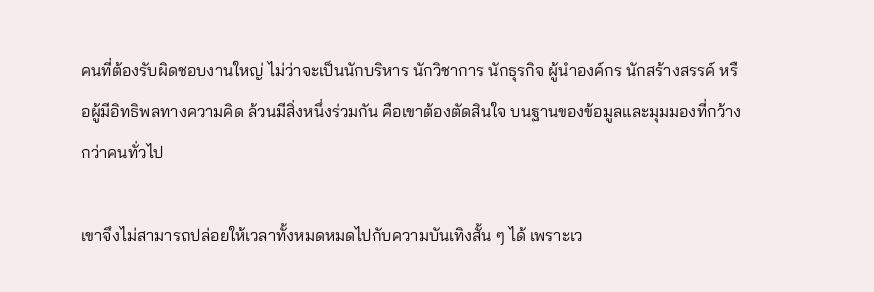คนที่ต้องรับผิดชอบงานใหญ่ ไม่ว่าจะเป็นนักบริหาร นักวิชาการ นักธุรกิจ ผู้นำองค์กร นักสร้างสรรค์ หรือผู้มีอิทธิพลทางความคิด ล้วนมีสิ่งหนึ่งร่วมกัน คือเขาต้องตัดสินใจ บนฐานของข้อมูลและมุมมองที่กว้างกว่าคนทั่วไป

เขาจึงไม่สามารถปล่อยให้เวลาทั้งหมดหมดไปกับความบันเทิงสั้น ๆ ได้ เพราะเว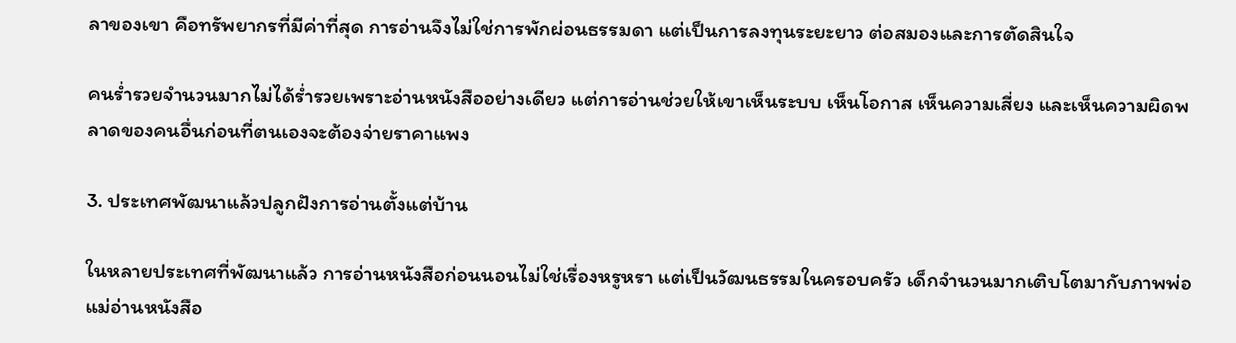ลาของเขา คือทรัพยากรที่มีค่าที่สุด การอ่านจึงไม่ใช่การพักผ่อนธรรมดา แต่เป็นการลงทุนระยะยาว ต่อสมองและการตัดสินใจ

คนร่ำรวยจำนวนมากไม่ได้ร่ำรวยเพราะอ่านหนังสืออย่างเดียว แต่การอ่านช่วยให้เขาเห็นระบบ เห็นโอกาส เห็นความเสี่ยง และเห็นความผิดพลาดของคนอื่นก่อนที่ตนเองจะต้องจ่ายราคาแพง

3. ประเทศพัฒนาแล้วปลูกฝังการอ่านตั้งแต่บ้าน

ในหลายประเทศที่พัฒนาแล้ว การอ่านหนังสือก่อนนอนไม่ใช่เรื่องหรูหรา แต่เป็นวัฒนธรรมในครอบครัว เด็กจำนวนมากเติบโตมากับภาพพ่อแม่อ่านหนังสือ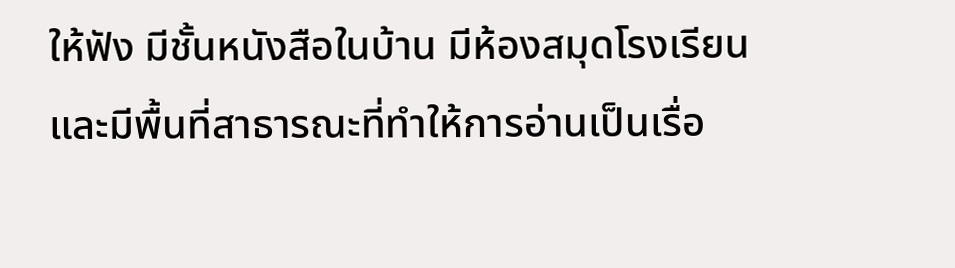ให้ฟัง มีชั้นหนังสือในบ้าน มีห้องสมุดโรงเรียน และมีพื้นที่สาธารณะที่ทำให้การอ่านเป็นเรื่อ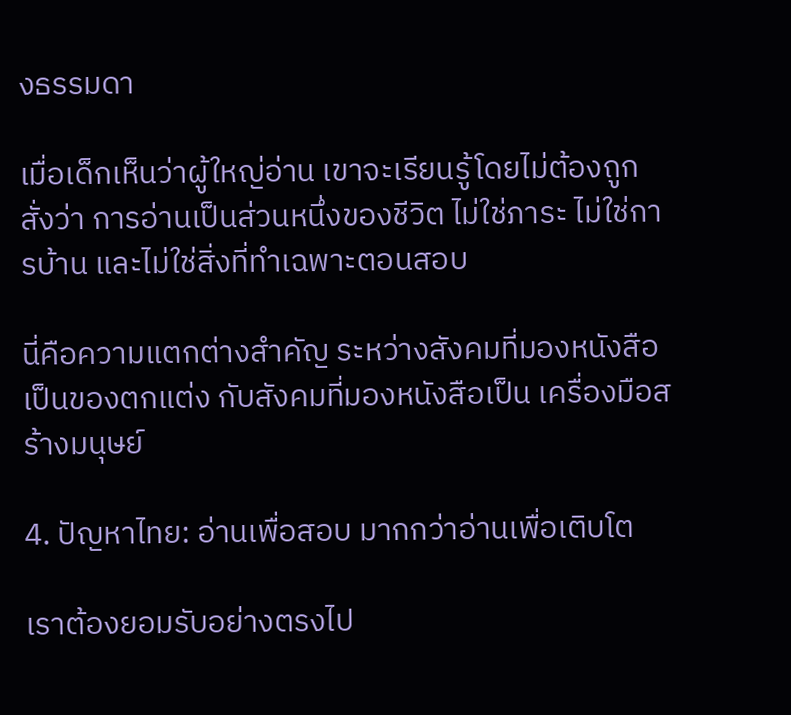งธรรมดา

เมื่อเด็กเห็นว่าผู้ใหญ่อ่าน เขาจะเรียนรู้โดยไม่ต้องถูกสั่งว่า การอ่านเป็นส่วนหนึ่งของชีวิต ไม่ใช่ภาระ ไม่ใช่การบ้าน และไม่ใช่สิ่งที่ทำเฉพาะตอนสอบ

นี่คือความแตกต่างสำคัญ ระหว่างสังคมที่มองหนังสือเป็นของตกแต่ง กับสังคมที่มองหนังสือเป็น เครื่องมือสร้างมนุษย์

4. ปัญหาไทย: อ่านเพื่อสอบ มากกว่าอ่านเพื่อเติบโต

เราต้องยอมรับอย่างตรงไป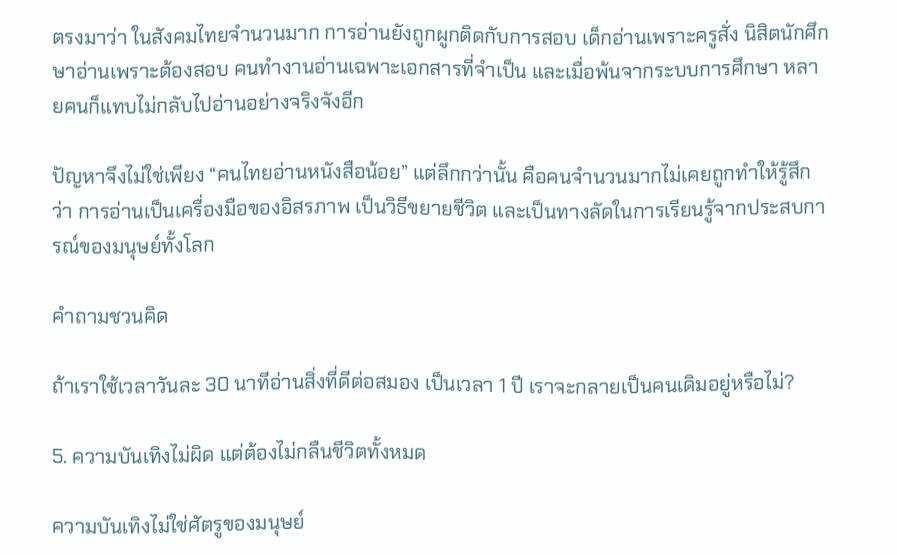ตรงมาว่า ในสังคมไทยจำนวนมาก การอ่านยังถูกผูกติดกับการสอบ เด็กอ่านเพราะครูสั่ง นิสิตนักศึกษาอ่านเพราะต้องสอบ คนทำงานอ่านเฉพาะเอกสารที่จำเป็น และเมื่อพ้นจากระบบการศึกษา หลายคนก็แทบไม่กลับไปอ่านอย่างจริงจังอีก

ปัญหาจึงไม่ใช่เพียง “คนไทยอ่านหนังสือน้อย” แต่ลึกกว่านั้น คือคนจำนวนมากไม่เคยถูกทำให้รู้สึกว่า การอ่านเป็นเครื่องมือของอิสรภาพ เป็นวิธีขยายชีวิต และเป็นทางลัดในการเรียนรู้จากประสบการณ์ของมนุษย์ทั้งโลก

คำถามชวนคิด

ถ้าเราใช้เวลาวันละ 30 นาทีอ่านสิ่งที่ดีต่อสมอง เป็นเวลา 1 ปี เราจะกลายเป็นคนเดิมอยู่หรือไม่?

5. ความบันเทิงไม่ผิด แต่ต้องไม่กลืนชีวิตทั้งหมด

ความบันเทิงไม่ใช่ศัตรูของมนุษย์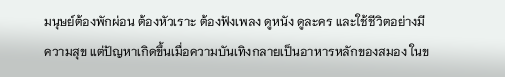มนุษย์ต้องพักผ่อน ต้องหัวเราะ ต้องฟังเพลง ดูหนัง ดูละคร และใช้ชีวิตอย่างมีความสุข แต่ปัญหาเกิดขึ้นเมื่อความบันเทิงกลายเป็นอาหารหลักของสมอง ในข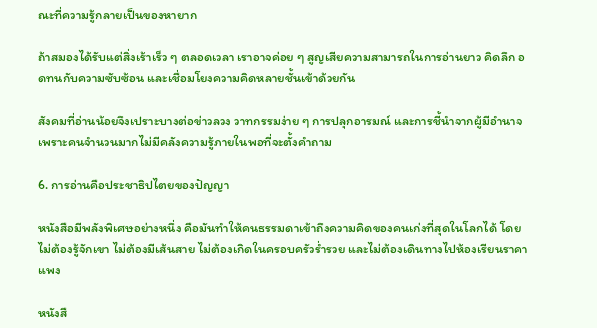ณะที่ความรู้กลายเป็นของหายาก

ถ้าสมองได้รับแต่สิ่งเร้าเร็ว ๆ ตลอดเวลา เราอาจค่อย ๆ สูญเสียความสามารถในการอ่านยาว คิดลึก อดทนกับความซับซ้อน และเชื่อมโยงความคิดหลายชั้นเข้าด้วยกัน

สังคมที่อ่านน้อยจึงเปราะบางต่อข่าวลวง วาทกรรมง่าย ๆ การปลุกอารมณ์ และการชี้นำจากผู้มีอำนาจ เพราะคนจำนวนมากไม่มีคลังความรู้ภายในพอที่จะตั้งคำถาม

6. การอ่านคือประชาธิปไตยของปัญญา

หนังสือมีพลังพิเศษอย่างหนึ่ง คือมันทำให้คนธรรมดาเข้าถึงความคิดของคนเก่งที่สุดในโลกได้ โดยไม่ต้องรู้จักเขา ไม่ต้องมีเส้นสาย ไม่ต้องเกิดในครอบครัวร่ำรวย และไม่ต้องเดินทางไปห้องเรียนราคาแพง

หนังสื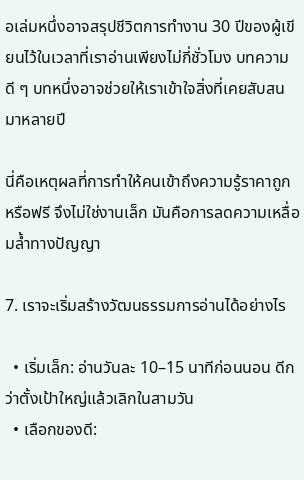อเล่มหนึ่งอาจสรุปชีวิตการทำงาน 30 ปีของผู้เขียนไว้ในเวลาที่เราอ่านเพียงไม่กี่ชั่วโมง บทความดี ๆ บทหนึ่งอาจช่วยให้เราเข้าใจสิ่งที่เคยสับสนมาหลายปี

นี่คือเหตุผลที่การทำให้คนเข้าถึงความรู้ราคาถูก หรือฟรี จึงไม่ใช่งานเล็ก มันคือการลดความเหลื่อมล้ำทางปัญญา

7. เราจะเริ่มสร้างวัฒนธรรมการอ่านได้อย่างไร

  • เริ่มเล็ก: อ่านวันละ 10–15 นาทีก่อนนอน ดีกว่าตั้งเป้าใหญ่แล้วเลิกในสามวัน
  • เลือกของดี: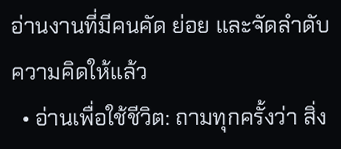อ่านงานที่มีคนคัด ย่อย และจัดลำดับความคิดให้แล้ว
  • อ่านเพื่อใช้ชีวิต: ถามทุกครั้งว่า สิ่ง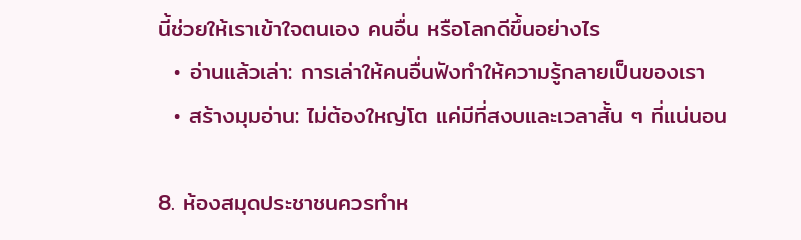นี้ช่วยให้เราเข้าใจตนเอง คนอื่น หรือโลกดีขึ้นอย่างไร
  • อ่านแล้วเล่า: การเล่าให้คนอื่นฟังทำให้ความรู้กลายเป็นของเรา
  • สร้างมุมอ่าน: ไม่ต้องใหญ่โต แค่มีที่สงบและเวลาสั้น ๆ ที่แน่นอน

8. ห้องสมุดประชาชนควรทำห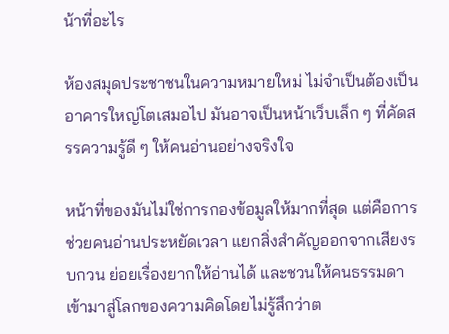น้าที่อะไร

ห้องสมุดประชาชนในความหมายใหม่ ไม่จำเป็นต้องเป็นอาคารใหญ่โตเสมอไป มันอาจเป็นหน้าเว็บเล็ก ๆ ที่คัดสรรความรู้ดี ๆ ให้คนอ่านอย่างจริงใจ

หน้าที่ของมันไม่ใช่การกองข้อมูลให้มากที่สุด แต่คือการช่วยคนอ่านประหยัดเวลา แยกสิ่งสำคัญออกจากเสียงรบกวน ย่อยเรื่องยากให้อ่านได้ และชวนให้คนธรรมดา เข้ามาสู่โลกของความคิดโดยไม่รู้สึกว่าต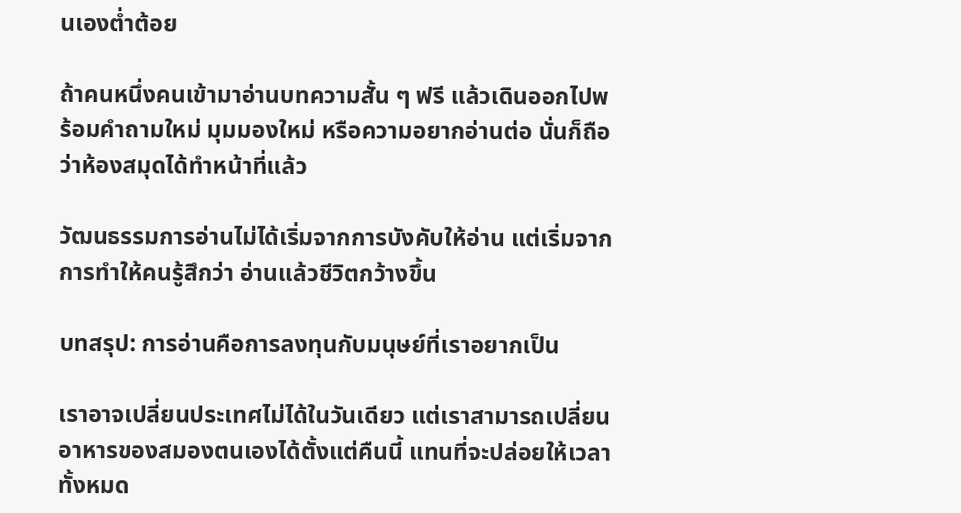นเองต่ำต้อย

ถ้าคนหนึ่งคนเข้ามาอ่านบทความสั้น ๆ ฟรี แล้วเดินออกไปพร้อมคำถามใหม่ มุมมองใหม่ หรือความอยากอ่านต่อ นั่นก็ถือว่าห้องสมุดได้ทำหน้าที่แล้ว

วัฒนธรรมการอ่านไม่ได้เริ่มจากการบังคับให้อ่าน แต่เริ่มจากการทำให้คนรู้สึกว่า อ่านแล้วชีวิตกว้างขึ้น

บทสรุป: การอ่านคือการลงทุนกับมนุษย์ที่เราอยากเป็น

เราอาจเปลี่ยนประเทศไม่ได้ในวันเดียว แต่เราสามารถเปลี่ยนอาหารของสมองตนเองได้ตั้งแต่คืนนี้ แทนที่จะปล่อยให้เวลาทั้งหมด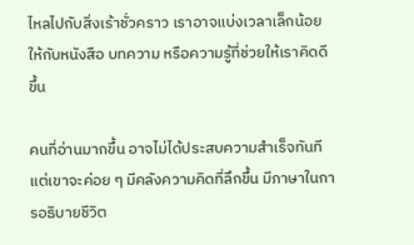ไหลไปกับสิ่งเร้าชั่วคราว เราอาจแบ่งเวลาเล็กน้อยให้กับหนังสือ บทความ หรือความรู้ที่ช่วยให้เราคิดดีขึ้น

คนที่อ่านมากขึ้น อาจไม่ได้ประสบความสำเร็จทันที แต่เขาจะค่อย ๆ มีคลังความคิดที่ลึกขึ้น มีภาษาในการอธิบายชีวิต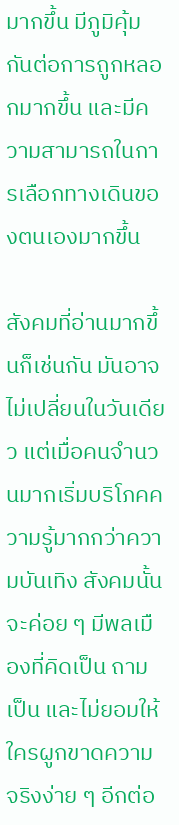มากขึ้น มีภูมิคุ้มกันต่อการถูกหลอกมากขึ้น และมีความสามารถในการเลือกทางเดินของตนเองมากขึ้น

สังคมที่อ่านมากขึ้นก็เช่นกัน มันอาจไม่เปลี่ยนในวันเดียว แต่เมื่อคนจำนวนมากเริ่มบริโภคความรู้มากกว่าความบันเทิง สังคมนั้นจะค่อย ๆ มีพลเมืองที่คิดเป็น ถามเป็น และไม่ยอมให้ใครผูกขาดความจริงง่าย ๆ อีกต่อ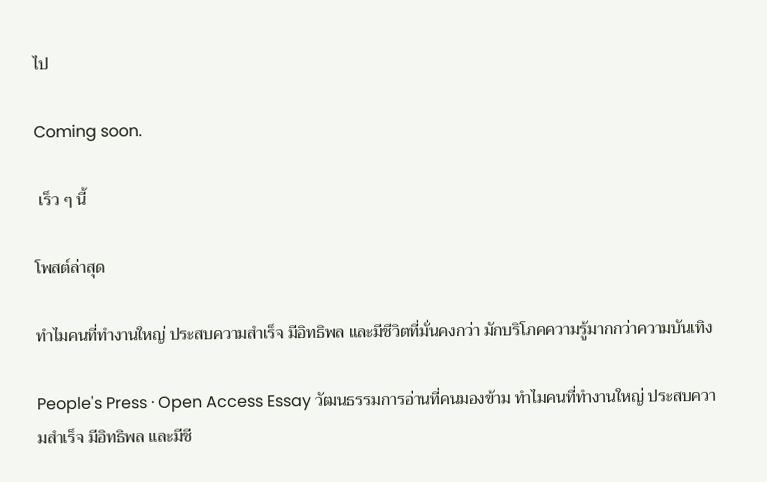ไป

Coming soon.

 เร็ว ๆ นี้

โพสต์ล่าสุด

ทำไมคนที่ทำงานใหญ่ ประสบความสำเร็จ มีอิทธิพล และมีชีวิตที่มั่นคงกว่า มักบริโภคความรู้มากกว่าความบันเทิง

People's Press · Open Access Essay วัฒนธรรมการอ่านที่คนมองข้าม ทำไมคนที่ทำงานใหญ่ ประสบความสำเร็จ มีอิทธิพล และมีชี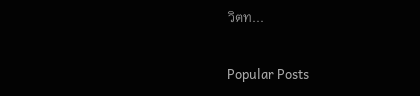วิตท...

Popular Posts